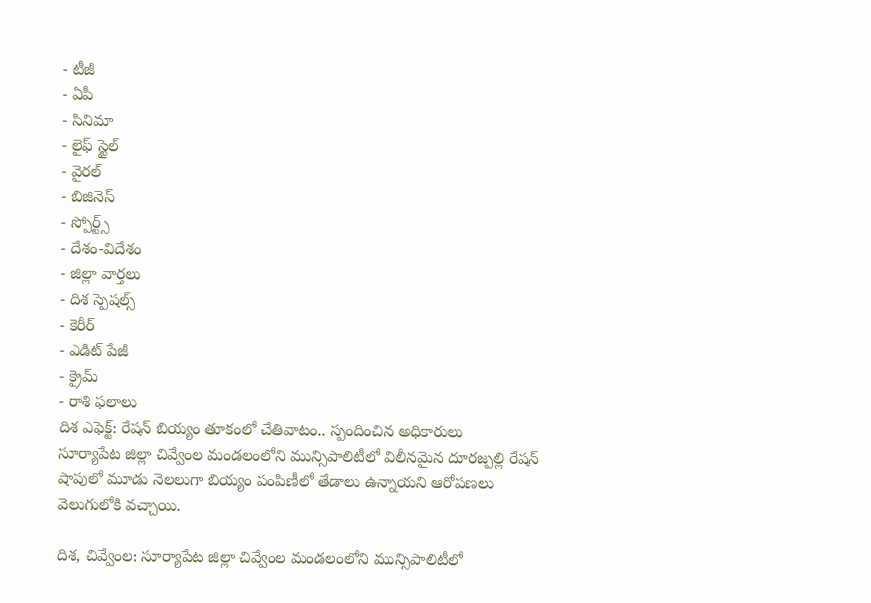- టీజీ
- ఏపీ
- సినిమా
- లైఫ్ స్టైల్
- వైరల్
- బిజినెస్
- స్పోర్ట్స్
- దేశం-విదేశం
- జిల్లా వార్తలు
- దిశ స్పెషల్స్
- కెరీర్
- ఎడిట్ పేజీ
- క్రైమ్
- రాశి ఫలాలు
దిశ ఎఫెక్ట్: రేషన్ బియ్యం తూకంలో చేతివాటం.. స్పందించిన అధికారులు
సూర్యాపేట జిల్లా చివ్వేంల మండలంలోని మున్సిపాలిటీలో విలీనమైన దూరజ్పల్లి రేషన్ షాపులో మూడు నెలలుగా బియ్యం పంపిణీలో తేడాలు ఉన్నాయని ఆరోపణలు వెలుగులోకి వచ్చాయి.

దిశ, చివ్వేంల: సూర్యాపేట జిల్లా చివ్వేంల మండలంలోని మున్సిపాలిటీలో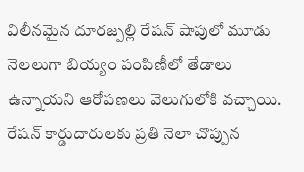విలీనమైన దూరజ్పల్లి రేషన్ షాపులో మూడు నెలలుగా బియ్యం పంపిణీలో తేడాలు ఉన్నాయని ఆరోపణలు వెలుగులోకి వచ్చాయి. రేషన్ కార్డుదారులకు ప్రతి నెలా చొప్పున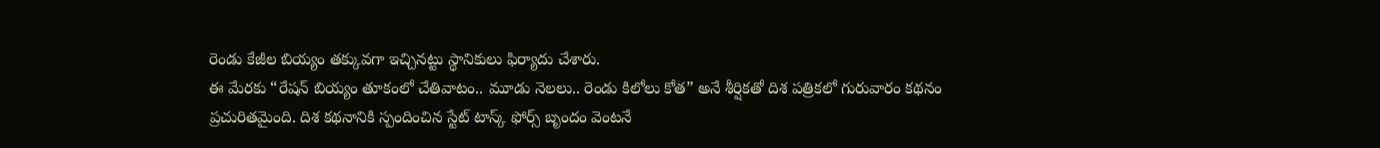రెండు కేజీల బియ్యం తక్కువగా ఇచ్చినట్టు స్థానికులు ఫిర్యాదు చేశారు.
ఈ మేరకు “రేషన్ బియ్యం తూకంలో చేతివాటం.. మూడు నెలలు.. రెండు కిలోలు కోత” అనే శీర్షికతో దిశ పత్రికలో గురువారం కథనం ప్రచురితమైంది. దిశ కథనానికి స్పందించిన స్టేట్ టాస్క్ ఫోర్స్ బృందం వెంటనే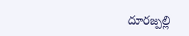దూరజ్పల్లి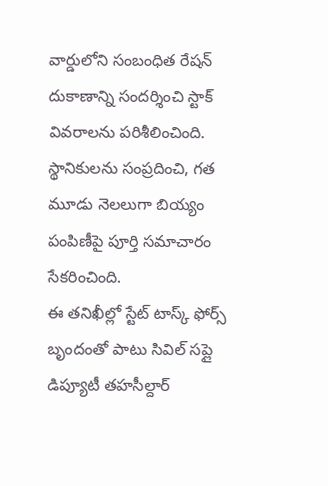వార్డులోని సంబంధిత రేషన్ దుకాణాన్ని సందర్శించి స్టాక్ వివరాలను పరిశీలించింది. స్థానికులను సంప్రదించి, గత మూడు నెలలుగా బియ్యం పంపిణీపై పూర్తి సమాచారం సేకరించింది.
ఈ తనిఖీల్లో స్టేట్ టాస్క్ ఫోర్స్ బృందంతో పాటు సివిల్ సప్లై డిప్యూటీ తహసీల్దార్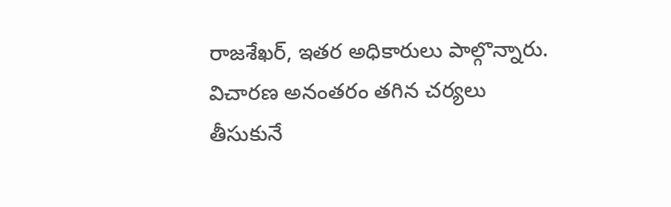రాజశేఖర్, ఇతర అధికారులు పాల్గొన్నారు. విచారణ అనంతరం తగిన చర్యలు తీసుకునే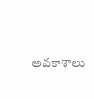అవకాశాలు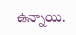ఉన్నాయి.